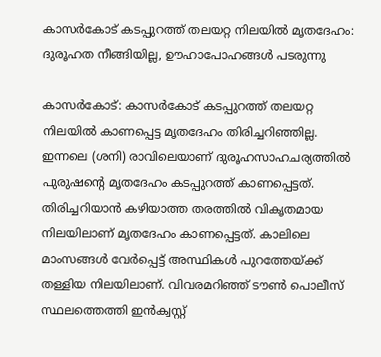കാസര്‍കോട് കടപ്പുറത്ത് തലയറ്റ നിലയില്‍ മൃതദേഹം: ദുരൂഹത നീങ്ങിയില്ല, ഊഹാപോഹങ്ങള്‍ പടരുന്നു

കാസര്‍കോട്: കാസര്‍കോട് കടപ്പുറത്ത് തലയറ്റ നിലയില്‍ കാണപ്പെട്ട മൃതദേഹം തിരിച്ചറിഞ്ഞില്ല. ഇന്നലെ (ശനി) രാവിലെയാണ് ദുരൂഹസാഹചര്യത്തില്‍ പുരുഷന്റെ മൃതദേഹം കടപ്പുറത്ത് കാണപ്പെട്ടത്. തിരിച്ചറിയാന്‍ കഴിയാത്ത തരത്തില്‍ വികൃതമായ നിലയിലാണ് മൃതദേഹം കാണപ്പെട്ടത്. കാലിലെ മാംസങ്ങള്‍ വേര്‍പ്പെട്ട് അസ്ഥികള്‍ പുറത്തേയ്ക്ക് തള്ളിയ നിലയിലാണ്. വിവരമറിഞ്ഞ് ടൗണ്‍ പൊലീസ് സ്ഥലത്തെത്തി ഇന്‍ക്വസ്റ്റ്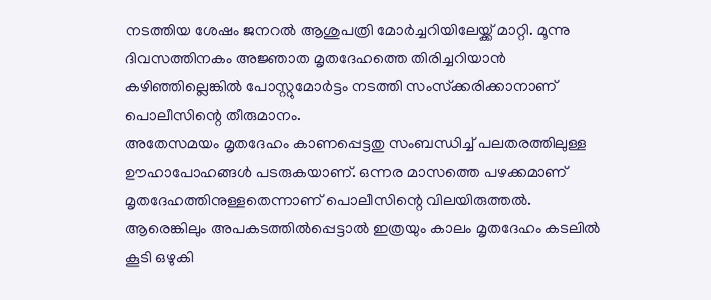നടത്തിയ ശേഷം ജനറല്‍ ആശുപത്രി മോര്‍ച്ചറിയിലേയ്ക്ക് മാറ്റി. മൂന്നു ദിവസത്തിനകം അജ്ഞാത മൃതദേഹത്തെ തിരിച്ചറിയാന്‍ കഴിഞ്ഞില്ലെങ്കില്‍ പോസ്റ്റുമോര്‍ട്ടം നടത്തി സംസ്‌ക്കരിക്കാനാണ് പൊലീസിന്റെ തീരുമാനം.
അതേസമയം മൃതദേഹം കാണപ്പെട്ടതു സംബന്ധിച്ച് പലതരത്തിലുള്ള ഊഹാപോഹങ്ങള്‍ പടരുകയാണ്. ഒന്നര മാസത്തെ പഴക്കമാണ് മൃതദേഹത്തിനുള്ളതെന്നാണ് പൊലീസിന്റെ വിലയിരുത്തല്‍. ആരെങ്കിലും അപകടത്തില്‍പ്പെട്ടാല്‍ ഇത്രയും കാലം മൃതദേഹം കടലില്‍ കൂടി ഒഴുകി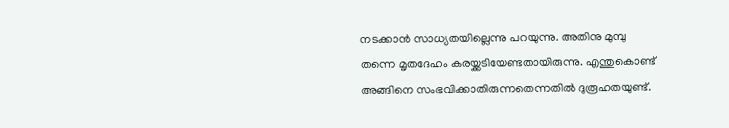നടക്കാന്‍ സാധ്യതയില്ലെന്നു പറയുന്നു. അതിനു മുമ്പു തന്നെ മൃതദേഹം കരയ്ക്കടിയേണ്ടതായിരുന്നു. എന്തുകൊണ്ട് അങ്ങിനെ സംഭവിക്കാതിരുന്നതെന്നതില്‍ ദുരൂഹതയുണ്ട്.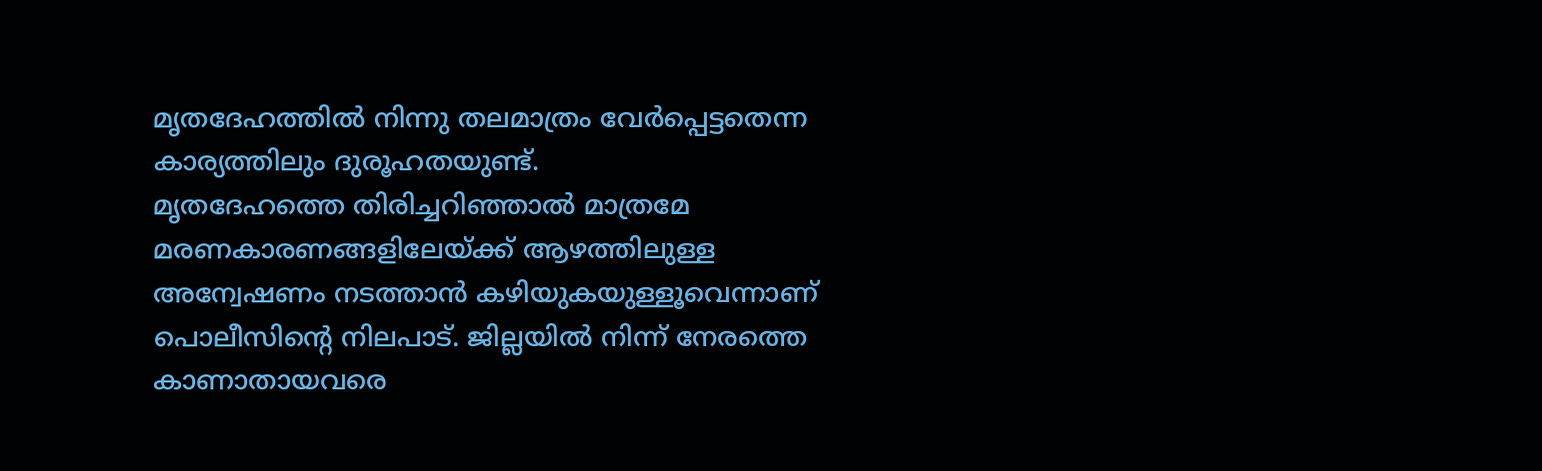മൃതദേഹത്തില്‍ നിന്നു തലമാത്രം വേര്‍പ്പെട്ടതെന്ന കാര്യത്തിലും ദുരൂഹതയുണ്ട്.
മൃതദേഹത്തെ തിരിച്ചറിഞ്ഞാല്‍ മാത്രമേ മരണകാരണങ്ങളിലേയ്ക്ക് ആഴത്തിലുള്ള അന്വേഷണം നടത്താന്‍ കഴിയുകയുള്ളൂവെന്നാണ് പൊലീസിന്റെ നിലപാട്. ജില്ലയിൽ നിന്ന് നേരത്തെ കാണാതായവരെ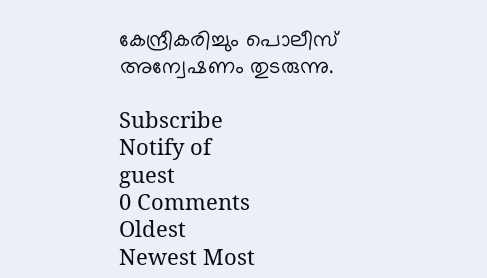കേന്ദ്രീകരിച്ചും പൊലീസ് അന്വേഷണം തുടരുന്നു.

Subscribe
Notify of
guest
0 Comments
Oldest
Newest Most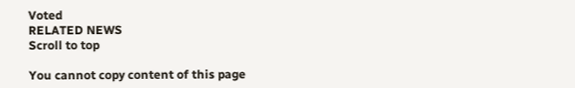Voted
RELATED NEWS
Scroll to top

You cannot copy content of this page